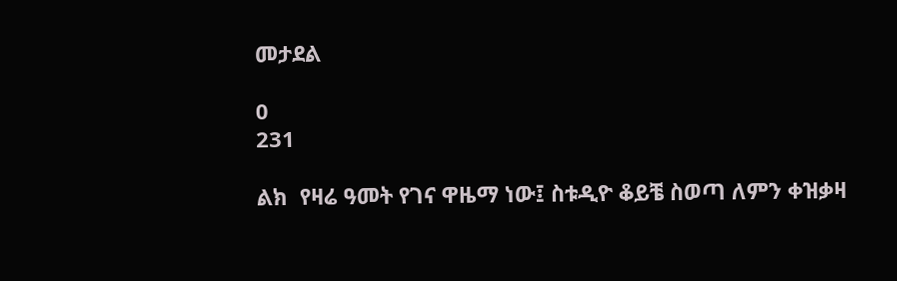መታደል

0
231

ልክ  የዛሬ ዓመት የገና ዋዜማ ነው፤ ስቱዲዮ ቆይቼ ስወጣ ለምን ቀዝቃዛ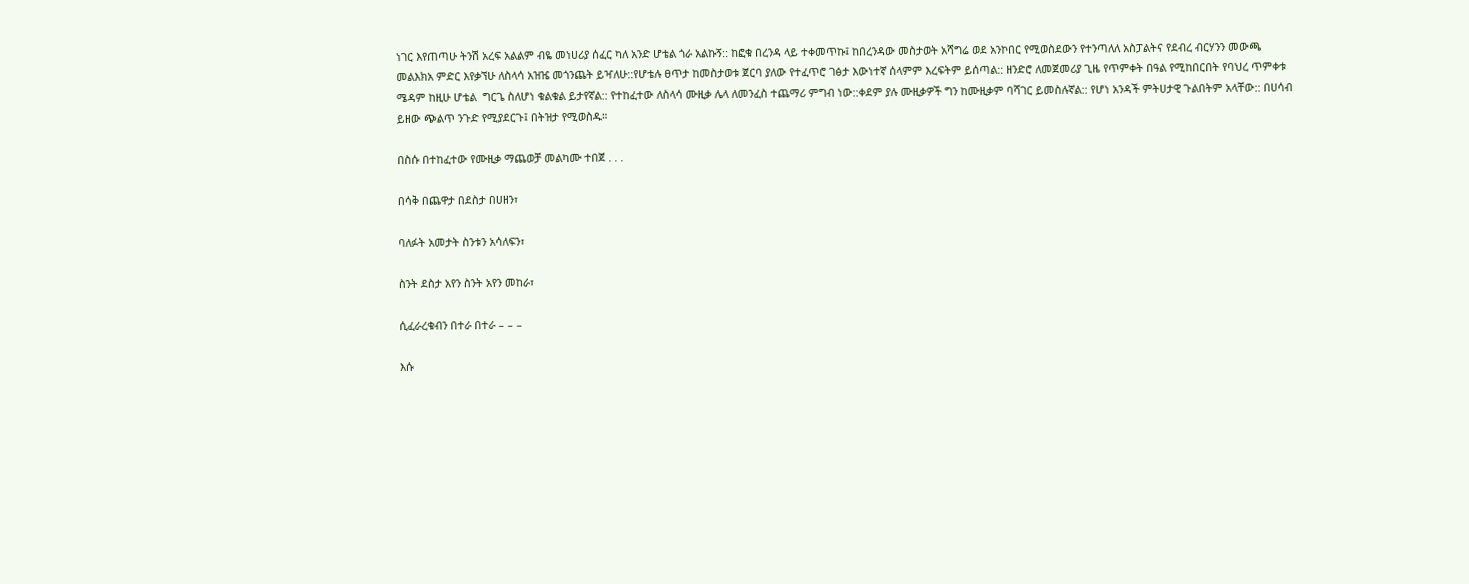ነገር እየጠጣሁ ትንሽ አረፍ አልልም ብዬ መነሀሪያ ሰፈር ካለ አንድ ሆቴል ጎራ አልኩኝ:: ከፎቁ በረንዳ ላይ ተቀመጥኩ፤ ከበረንዳው መስታወት አሻግሬ ወደ አንኮበር የሚወስደውን የተንጣለለ አስፓልትና የደብረ ብርሃንን መውጫ  መልእክአ ምድር እየቃኘሁ ለስላሳ አዝዤ መጎንጨት ይዣለሁ::የሆቴሉ ፀጥታ ከመስታወቱ ጀርባ ያለው የተፈጥሮ ገፅታ እውነተኛ ሰላምም እረፍትም ይሰጣል:: ዘንድሮ ለመጀመሪያ ጊዜ የጥምቀት በዓል የሚከበርበት የባህረ ጥምቀቱ ሜዳም ከዚሁ ሆቴል  ግርጌ ስለሆነ ቁልቁል ይታየኛል:: የተከፈተው ለስላሳ ሙዚቃ ሌላ ለመንፈስ ተጨማሪ ምግብ ነው::ቀደም ያሉ ሙዚቃዎች ግን ከሙዚቃም ባሻገር ይመስሉኛል:: የሆነ አንዳች ምትሀታዊ ጉልበትም አላቸው:: በሀሳብ ይዘው ጭልጥ ንጉድ የሚያደርጉ፤ በትዝታ የሚወስዱ።

በስሱ በተከፈተው የሙዚቃ ማጨወቻ መልካሙ ተበጀ . . .

በሳቅ በጨዋታ በደስታ በሀዘን፣

ባለፉት አመታት ስንቱን አሳለፍን፣

ስንት ደስታ አየን ስንት አየን መከራ፣

ሲፈራረቁብን በተራ በተራ – – –

እሱ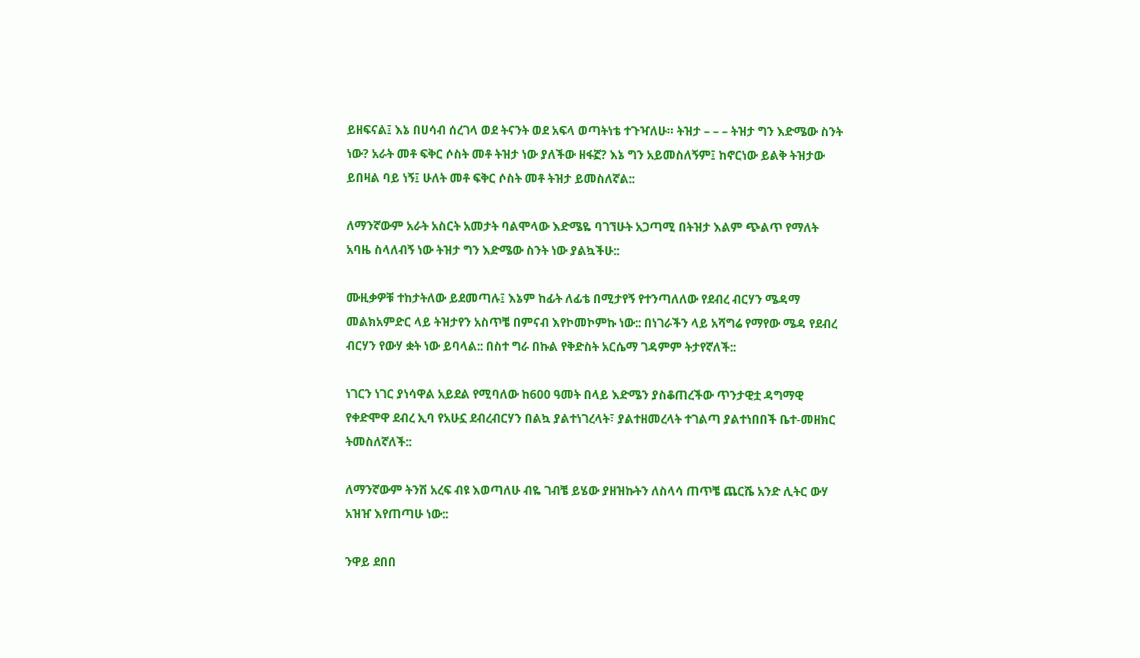ይዘፍናል፤ እኔ በሀሳብ ሰረገላ ወደ ትናንት ወደ አፍላ ወጣትነቴ ተጉዣለሁ። ትዝታ – – – ትዝታ ግን እድሜው ስንት ነው? አራት መቶ ፍቅር ሶስት መቶ ትዝታ ነው ያለችው ዘፋኟ? እኔ ግን አይመስለኝም፤ ከኖርነው ይልቅ ትዝታው ይበዛል ባይ ነኝ፤ ሁለት መቶ ፍቅር ሶስት መቶ ትዝታ ይመስለኛል::

ለማንኛውም አራት አስርት አመታት ባልሞላው እድሜዬ ባገኘሁት አጋጣሚ በትዝታ እልም ጭልጥ የማለት አባዜ ስላለብኝ ነው ትዝታ ግን እድሜው ስንት ነው ያልኳችሁ::

ሙዚቃዎቹ ተከታትለው ይደመጣሉ፤ እኔም ከፊት ለፊቴ በሚታየኝ የተንጣለለው የደብረ ብርሃን ሜዳማ መልክአምድር ላይ ትዝታየን አስጥቼ በምናብ እየኮመኮምኩ ነው:: በነገራችን ላይ አሻግሬ የማየው ሜዳ የደብረ ብርሃን የውሃ ቋት ነው ይባላል:: በስተ ግራ በኩል የቅድስት አርሴማ ገዳምም ትታየኛለች::

ነገርን ነገር ያነሳዋል አይደል የሚባለው ከ600 ዓመት በላይ እድሜን ያስቆጠረችው ጥንታዊቷ ዳግማዊ የቀድሞዋ ደብረ ኢባ የአሁኗ ደብረብርሃን በልኳ ያልተነገረላት፣ ያልተዘመረላት ተገልጣ ያልተነበበች ቤተ-መዘክር ትመስለኛለች::

ለማንኛውም ትንሽ አረፍ ብዩ እወጣለሁ ብዬ ገብቼ ይሄው ያዘዝኩትን ለስላሳ ጠጥቼ ጨርሼ አንድ ሊትር ውሃ አዝዠ እየጠጣሁ ነው::

ንዋይ ደበበ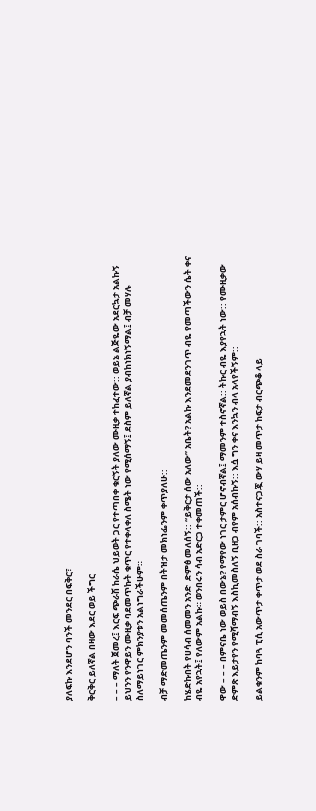ያለፍኩ እንደሆን ባንች መንደር በፍቅር፣

ቅርቅር ይለኛል በዛው እደር ወይ ችግር

– – – ማለት ጀመረ፤ እርፍ ጭራሽ ከራሴ ህይወት ጋር የተጣበቀ ቁርኝት ያለው ሙዚቃ ተከፈተው:: ወይኔ ልጅዬው አደርኳታ አልኩኝ ይህንን የንዋይን ሙዚቃ ባደመጥኩት ቁጥር የተቀላቀለ ስሜት ነው የሚሰማኝ፤ ደስም ይለኛል ያብከነክነኝማል፤ ብቻ መሃሉ ስለማይነገር ምክንያቱን አልነግራችሁም።

ብቻ ማድመጤንም መመሰጤንም በትዝታ መክነፌንም ቀጥያለሁ::

ከሄድኩበት የሀሳብ ሰመመን አንድ  ድምፅ መለሰኝ:: “ይቅርታ ሰው አለው” አቤት? አልኩ እንደመደንገጥ ብዬ የመጣችውን ሴት ቀና ብዬ አየኋት፤ የለውም አልኩ። ወንበሩን ሳብ አድርጋ ተቀመጠች::

ዋው – – – በምናቤ ነው ወይስ በውኔ? የማየው ነገር ታምር ሆኖብኛል፤ ማመንም ተስኖኛል:: ትኩር ብዬ እያየኋት ነው:: የሙዚቃው ድምጽ እይታየን የሚሻማብኝ እስኪመስለኝ ቢዘጋ ብየም አሰብኩኝ:: እሷ ግን ቀና እንኳን ብላ አላየችኝም::

ይልቁንም ከባጓ ፒሲ አውጥታ ቀጥታ ወደ ስራ ገባች:: አስተናጋጇ ውሃ ይዛ መጥታ ከፍታ ብርጭቆ ላይ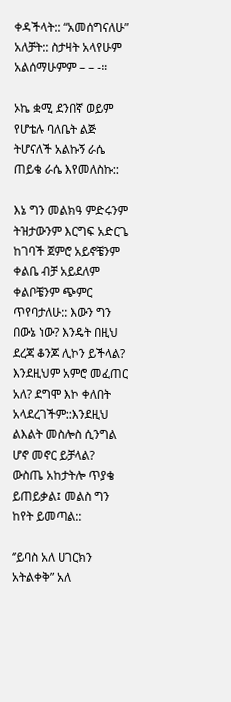ቀዳችላት:: “አመሰግናለሁ” አለቻት:: ስታዛት አላየሁም አልሰማሁምም – – -።

ኦኬ ቋሚ ደንበኛ ወይም የሆቴሉ ባለቤት ልጅ ትሆናለች አልኩኝ ራሴ ጠይቄ ራሴ እየመለስኩ::

እኔ ግን መልክዓ ምድሩንም ትዝታውንም እርግፍ አድርጌ ከገባች ጀምሮ አይኖቼንም ቀልቤ ብቻ አይደለም ቀልቦቼንም ጭምር ጥየባታለሁ:: እውን ግን በውኔ ነው? እንዴት በዚህ ደረጃ ቆንጆ ሊኮን ይችላል?  እንደዚህም አምሮ መፈጠር አለ? ደግሞ እኮ ቀለበት አላደረገችም::እንደዚህ ልእልት መስሎስ ሲንግል ሆኖ መኖር ይቻላል? ውስጤ አከታትሎ ጥያቄ ይጠይቃል፤ መልስ ግን ከየት ይመጣል::

‘’ይባስ አለ ሀገርክን አትልቀቅ” አለ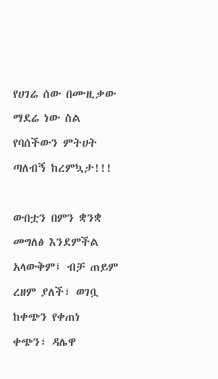የሀገሬ ሰው በሙዚቃው ማደሬ ነው ስል የባሰችውን ምትሀት ጣለብኝ ከረምኳታ!!!

ውበቷን በምን ቋንቋ መግለፅ እንደምችል አላውቅም፤ ብቻ ጠይም ረዘም ያለች፣ ወገቧ ከቀጭን የቀጠነ ቀጭን፣ ዳሌዋ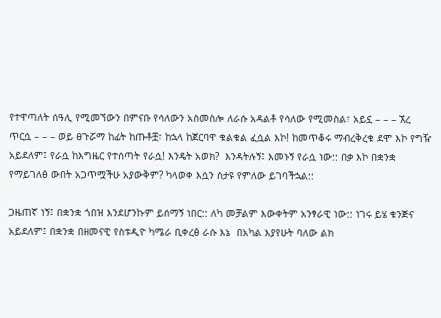የተዋጣለት ሰዓሊ የሚመኘውን በምናቡ የሳለውን አስመስሎ ለራሱ አዳልቶ የሳለው የሚመስል፣ አይኗ – – – ኧረ  ጥርሷ – – – ወይ ፀጉሯማ ከፊት ከጡቶቿ፣ ከኋላ ከጀርባዋ ቁልቁል ፈሷል እኮ! ከመጥቆሩ ማብረቅረቁ ደሞ እኮ የግዥ አይደለም፤ የራሷ ከእግዜር የተሰጣት የራሷ! እንዴት አወክ?  እንዳትሉኝ፤ እመኑኝ የራሷ ነው:: በቃ እኮ በቋንቋ የማይገለፅ ውበት አጋጥሟችሁ አያውቅም? ካላወቀ እሷን ስታዩ የምለው ይገባችኋል::

ጋዜጠኛ ነኝ፤ በቋንቋ ጎበዝ እንደሆንኩም ይሰማኝ ነበር:: ለካ መቻልም እውቀትም አንፃራዊ ነው:: ነገሩ ይሄ ቁንጅና አይደለም፤ በቋንቋ በዘመናዊ የስቱዲዮ ካሜራ ቢቀረፅ ራሱ እኔ  በአካል እያየሁት ባለው ልክ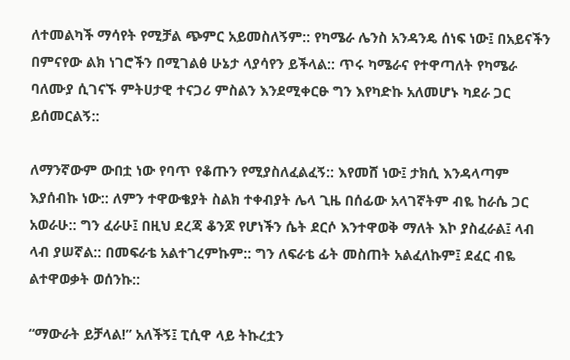ለተመልካች ማሳየት የሚቻል ጭምር አይመስለኝም:: የካሜራ ሌንስ አንዳንዴ ሰነፍ ነው፤ በአይናችን በምናየው ልክ ነገሮችን በሚገልፅ ሁኔታ ላያሳየን ይችላል:: ጥሩ ካሜራና የተዋጣለት የካሜራ ባለሙያ ሲገናኙ ምትሀታዊ ተናጋሪ ምስልን እንደሚቀርፁ ግን እየካድኩ አለመሆኑ ካደራ ጋር ይሰመርልኝ::

ለማንኛውም ውበቷ ነው የባጥ የቆጡን የሚያስለፈልፈኝ:: እየመሸ ነው፤ ታክሲ እንዳላጣም እያሰብኩ ነው:: ለምን ተዋውቄያት ስልክ ተቀብያት ሌላ ጊዜ በሰፊው አላገኛትም ብዬ ከራሴ ጋር አወራሁ:: ግን ፈራሁ፤ በዚህ ደረጃ ቆንጆ የሆነችን ሴት ደርሶ እንተዋወቅ ማለት እኮ ያስፈራል፤ ላብ ላብ ያሠኛል:: በመፍራቴ አልተገረምኩም:: ግን ለፍራቴ ፊት መስጠት አልፈለኩም፤ ደፈር ብዬ ልተዋወቃት ወሰንኩ::

“ማውራት ይቻላል!” አለችኝ፤ ፒሲዋ ላይ ትኩረቷን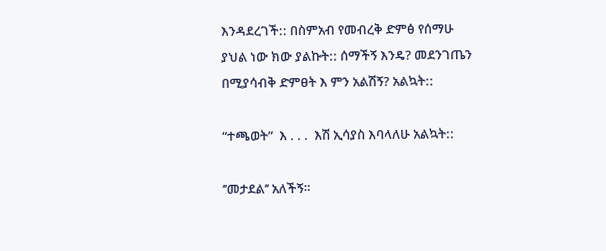እንዳደረገች:: በስምአብ የመብረቅ ድምፅ የሰማሁ ያህል ነው ክው ያልኩት:: ሰማችኝ እንዴ? መደንገጤን በሚያሳብቅ ድምፀት እ ምን አልሽኝ? አልኳት::

“ተጫወት”  እ . . .  እሽ ኢሳያስ እባላለሁ አልኳት::

’’መታደል’’ አለችኝ።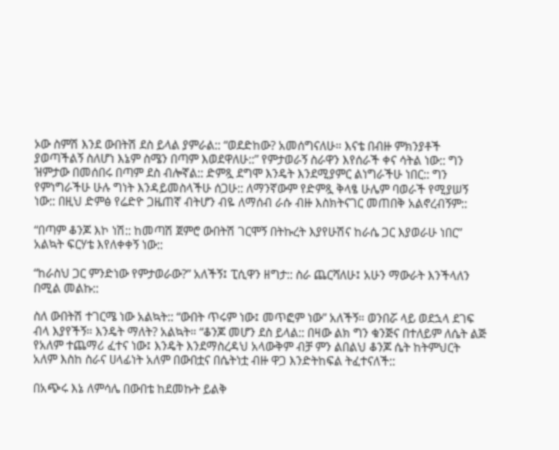ኦው ስምሽ እንደ ውበትሽ ደስ ይላል ያምራል:: “ወደድከው? አመሰግናለሁ። እናቴ በብዙ ምክንያቶች ያወጣችልኝ ስለሆነ እኔም ስሜን በጣም እወደዋለሁ::” የምታወራኝ ስራዋን እየሰራች ቀና ሳትል ነው:: ግን ዝምታው በመሰበሩ በጣም ደስ ብሎኛል:: ድምጿ ደግሞ እንዴት እንደሚያምር ልነግራችሁ ነበር:: ግን የምነግራችሁ ሁሉ ግነት እንዳይመስላችሁ ሰጋሁ:: ለማንኛውም የድምጿ ቅላፄ ሁሌም ባወራች የሚያሠኝ ነው:: በዚህ ድምፅ የሬድዮ ጋዜጠኛ ብትሆን ብዬ ለማሰብ ራሱ ብዙ እስክትናገር መጠበቅ አልኖረብኝም::

“በጣም ቆንጆ እኮ ነሽ:: ከመጣሽ ጀምሮ ውበትሽ ገርሞኝ በትኩረት እያየሁሽና ከራሴ ጋር እያወራሁ ነበር” አልኳት ፍርሃቴ እየለቀቀኝ ነው::

“ከራስህ ጋር ምንድነው የምታወራው?” አለችኝ፤ ፒሲዋን ዘግታ:: ስራ ጨርሻለሁ፤ አሁን ማውራት እንችላለን በሚል መልኩ::

ስለ ውበትሽ ተገርሜ ነው አልኳት:: “ውበት ጥሩም ነው፤ መጥፎም ነው” አለችኝ። ወንበሯ ላይ ወደኋላ ደገፍ ብላ እያየችኝ። እንዴት ማለት? አልኳት። “ቆንጆ መሆን ደስ ይላል:: በዛው ልክ ግን ቁንጅና በተለይም ለሴት ልጅ የአለም ተጨማሪ ፈተና ነው፤ እንዴት እንደማስረዳህ አላውቅም ብቻ ምን ልበልህ ቆንጆ ሴት ከትምህርት አለም እስከ ስራና ሀላፊነት አለም በውበቷና በሴትነቷ ብዙ ዋጋ እንድትከፍል ትፈተናለች::

በአጭሩ እኔ ለምሳሌ በውበቴ ከደመኩት ይልቅ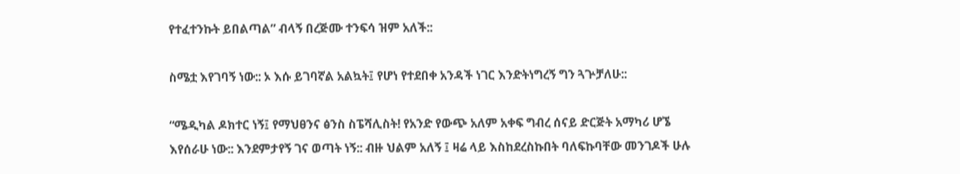የተፈተንኩት ይበልጣል” ብላኝ በረጅሙ ተንፍሳ ዝም አለች::

ስሜቷ እየገባኝ ነው:: ኦ እሱ ይገባኛል አልኳት፤ የሆነ የተደበቀ አንዳች ነገር እንድትነግረኝ ግን ጓጕቻለሁ::

“ሜዲካል ዶክተር ነኝ፤ የማህፀንና ፅንስ ስፔሻሊስት! የአንድ የውጭ አለም አቀፍ ግብረ ሰናይ ድርጅት አማካሪ ሆኜ እየሰራሁ ነው:: እንደምታየኝ ገና ወጣት ነኝ:: ብዙ ህልም አለኝ ፤ ዛሬ ላይ እስከደረስኩበት ባለፍኩባቸው መንገዶች ሁሉ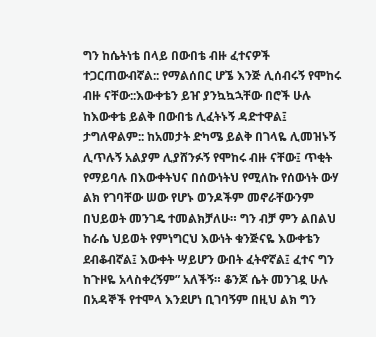ግን ከሴትነቴ በላይ በውበቴ ብዙ ፈተናዎች ተጋርጠውብኛል:: የማልሰበር ሆኜ እንጅ ሊሰብሩኝ የሞከሩ ብዙ ናቸው::እውቀቴን ይዠ ያንኳኳኋቸው በሮች ሁሉ ከእውቀቴ ይልቅ በውበቴ ሊፈትኑኝ ዳድተዋል፤ ታግለዋልም:: ከአመታት ድካሜ ይልቅ በገላዬ ሊመዝኑኝ ሊጥሉኝ አልያም ሊያሸንፉኝ የሞከሩ ብዙ ናቸው፤ ጥቂት የማይባሉ በእውቀትህና በሰውነትህ የሚለኩ የሰውነት ውሃ ልክ የገባቸው ሠው የሆኑ ወንዶችም መኖራቸውንም በህይወት መንገዴ ተመልክቻለሁ። ግን ብቻ ምን ልበልህ ከራሴ ህይወት የምነግርህ እውነት ቁንጅናዬ እውቀቴን ደብቆብኛል፤ እውቀት ሣይሆን ውበት ፈትኖኛል፤ ፈተና ግን ከጉዞዬ አላስቀረኝም” አለችኝ። ቆንጆ ሴት መንገዷ ሁሉ በአዳኞች የተሞላ እንደሆነ ቢገባኝም በዚህ ልክ ግን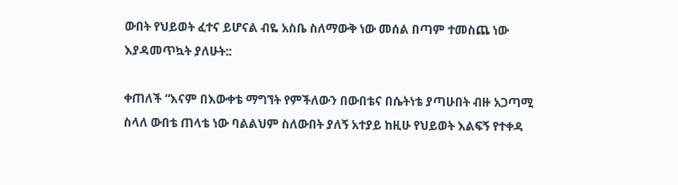ውበት የህይወት ፈተና ይሆናል ብዬ አስቤ ስለማውቅ ነው መሰል በጣም ተመስጨ ነው እያዳመጥኳት ያለሁት::

ቀጠለች “እናም በእውቀቴ ማግኘት የምችለውን በውበቴና በሴትነቴ ያጣሁበት ብዙ አጋጣሚ ስላለ ውበቴ ጠላቴ ነው ባልልህም ስለውበት ያለኝ አተያይ ከዚሁ የህይወት እልፍኝ የተቀዳ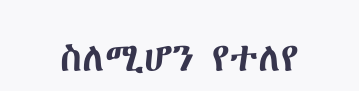ስለሚሆን የተለየ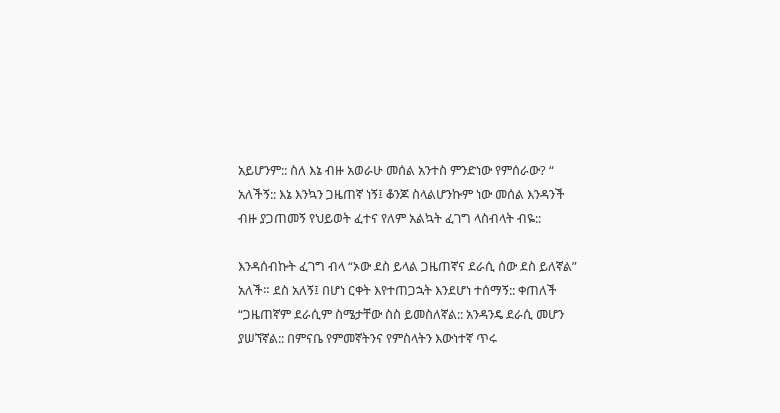አይሆንም:: ስለ እኔ ብዙ አወራሁ መሰል አንተስ ምንድነው የምሰራው? “ አለችኝ:: እኔ እንኳን ጋዜጠኛ ነኝ፤ ቆንጆ ስላልሆንኩም ነው መሰል እንዳንች ብዙ ያጋጠመኝ የህይወት ፈተና የለም አልኳት ፈገግ ላስብላት ብዬ::

እንዳሰብኩት ፈገግ ብላ “ኦው ደስ ይላል ጋዜጠኛና ደራሲ ሰው ደስ ይለኛል” አለች። ደስ አለኝ፤ በሆነ ርቀት እየተጠጋኋት እንደሆነ ተሰማኝ:: ቀጠለች “ጋዜጠኛም ደራሲም ስሜታቸው ስስ ይመስለኛል:: አንዳንዴ ደራሲ መሆን ያሠኘኛል:: በምናቤ የምመኛትንና የምስላትን እውነተኛ ጥሩ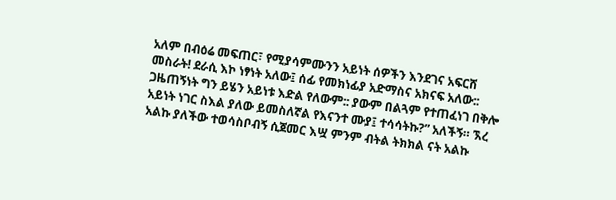አለም በብዕሬ መፍጠር፣ የሚያሳምሙንን አይነት ሰዎችን እንደገና አፍርሸ መስራት! ደራሲ እኮ ነፃነት አለው፤ ሰፊ የመክነፊያ አድማስና አክናፍ አለው:: ጋዜጠኝነት ግን ይሄን አይነቱ እድል የለውም:: ያውም በልጓም የተጠፈነገ በቅሎ አይነት ነገር ስእል ያለው ይመስለኛል የእናንተ ሙያ፤ ተሳሳትኩ?” አለችኝ። ኧረ አልኩ ያለችው ተወሳስቦብኝ ሲጀመር እሧ ምንም ብትል ትክክል ናት አልኩ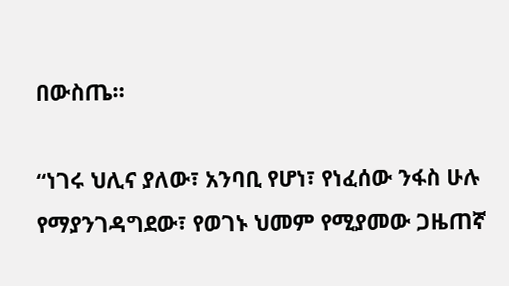በውስጤ።

“ነገሩ ህሊና ያለው፣ አንባቢ የሆነ፣ የነፈሰው ንፋስ ሁሉ የማያንገዳግደው፣ የወገኑ ህመም የሚያመው ጋዜጠኛ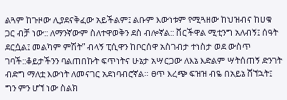ልጓም ከጉዞው ሊያደናቅፈው አይችልም፤ ልቡም እውነቱም የሚጓዘው ከህዝብና ከሀቁ ጋር ብቻ ነው:: ለማንኛውም ስለተዋወቅን ደስ ብሎኛል:: ቨርችዋል ሚቲንግ አለብኝ፤ ሰዓት ደርሷል፤ መልካም ምሽት” ብላኝ ፒሲዋን ከቦርሰዋ አስገብታ ተነስታ ወደ ውስጥ ገባች::ቆይታችንን ባልጠበኩት ፍጥነትና ሁኔታ አሣርጋው ለእኔ እድልም ሣትሰጠኝ ድንገት ብድግ ማለቷ እውነት ለመናገር አደነባብሮኛል። ፀጥ እረጭ ፍዝዝ ብዬ በአይኔ ሸኘኋት፤ ግን ምን ሆኘ ነው ስልክ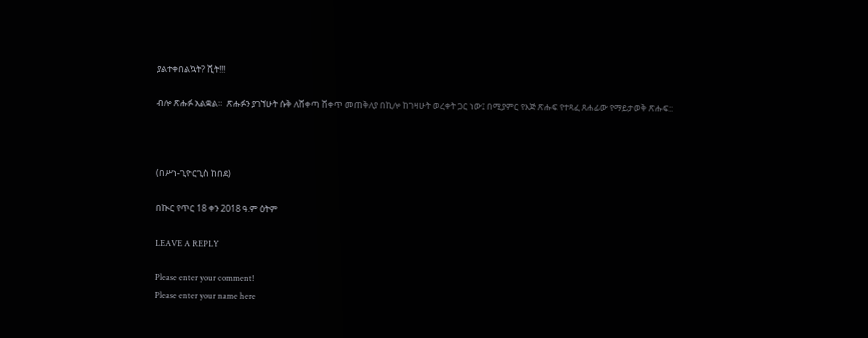ያልተቀበልኳት? ሺት!!!

ብሎ ጽሑፉ አልቋል።  ጽሑፉን ያገኘሁት ሱቅ ለሸቀጣ ሸቀጥ መጠቅለያ በኪሎ ከገዛሁት ወረቀት ጋር ነው፤ በሚያምር የእጅ ጽሑፍ የተጻፈ ጸሐፊው የማይታወቅ ጽሑፍ::



(በሥነ-ጊዮርጊስ ከበደ)

በኲር የጥር 18 ቀን 2018 ዓ.ም ዕትም

LEAVE A REPLY

Please enter your comment!
Please enter your name here